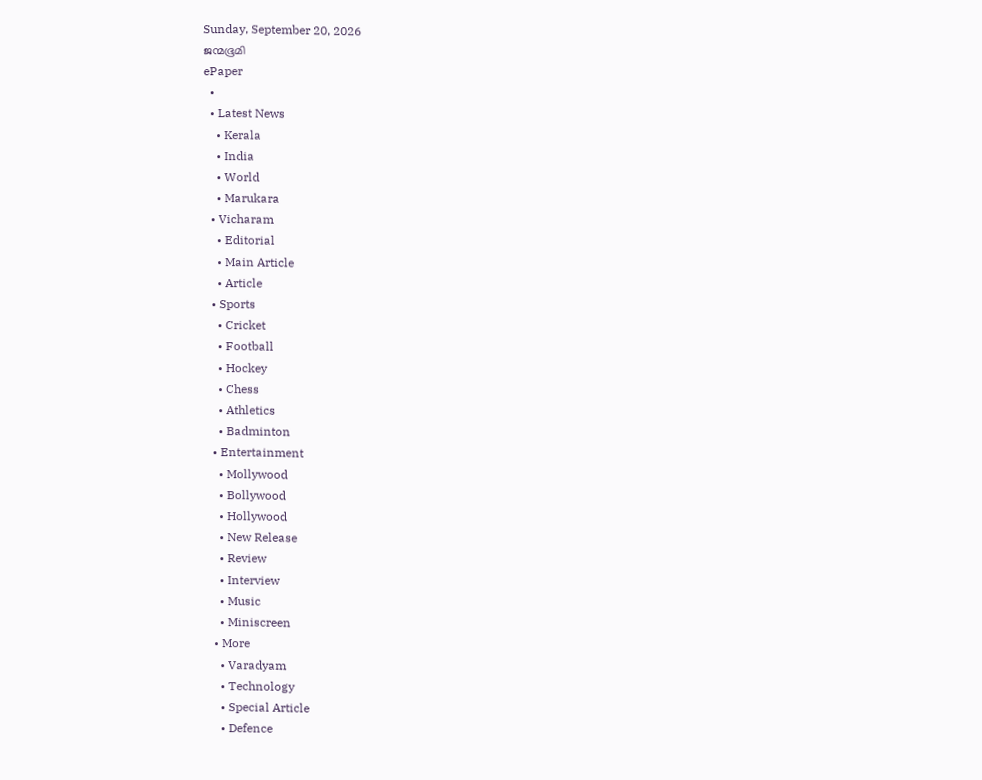Sunday, September 20, 2026
ജന്മഭൂമി
ePaper
  •
  • Latest News
    • Kerala
    • India
    • World
    • Marukara
  • Vicharam
    • Editorial
    • Main Article
    • Article
  • Sports
    • Cricket
    • Football
    • Hockey
    • Chess
    • Athletics
    • Badminton
  • Entertainment
    • Mollywood
    • Bollywood
    • Hollywood
    • New Release
    • Review
    • Interview
    • Music
    • Miniscreen
  • More
    • Varadyam
    • Technology
    • Special Article
    • Defence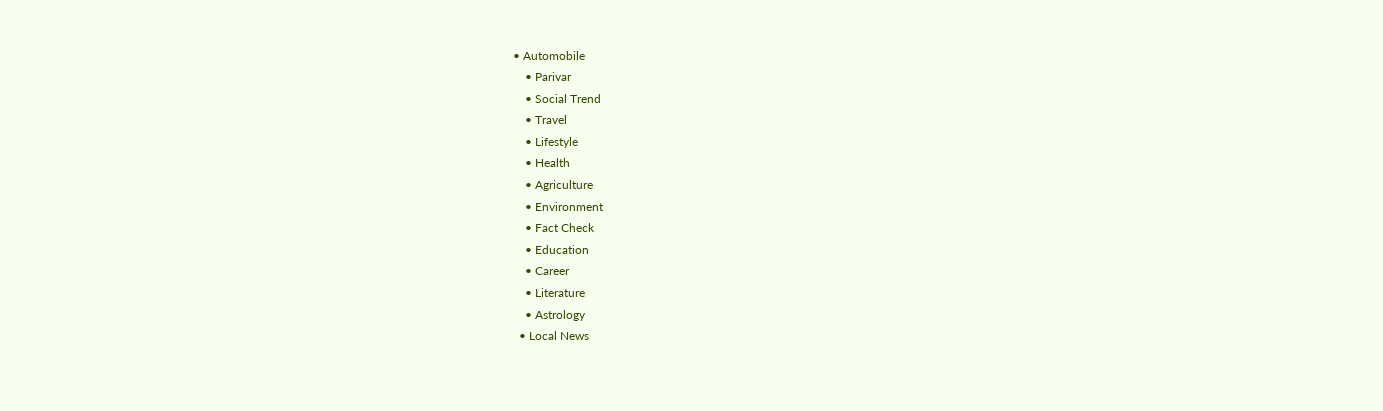• Automobile
    • Parivar
    • Social Trend
    • Travel
    • Lifestyle
    • Health
    • Agriculture
    • Environment
    • Fact Check
    • Education
    • Career
    • Literature
    • Astrology
  • Local News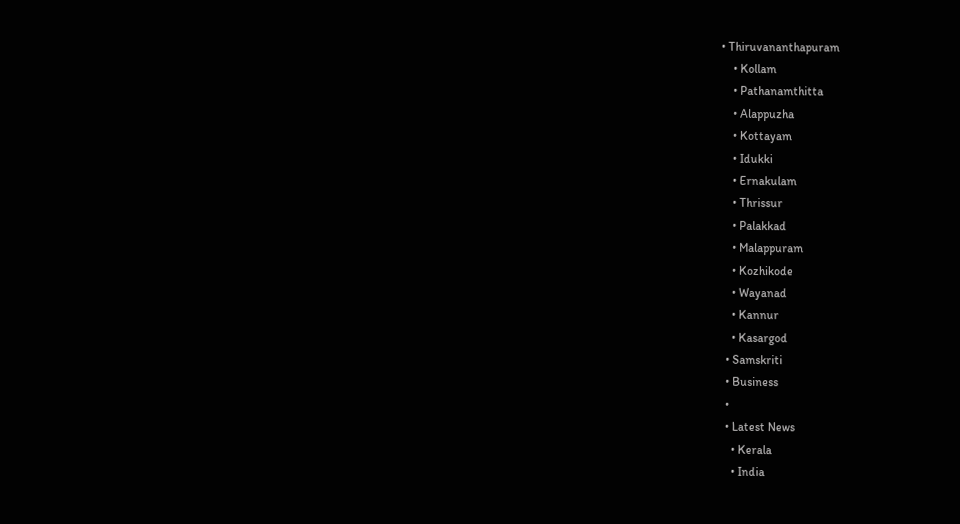• Thiruvananthapuram
    • Kollam
    • Pathanamthitta
    • Alappuzha
    • Kottayam
    • Idukki
    • Ernakulam
    • Thrissur
    • Palakkad
    • Malappuram
    • Kozhikode
    • Wayanad
    • Kannur
    • Kasargod
  • Samskriti
  • Business
  •
  • Latest News
    • Kerala
    • India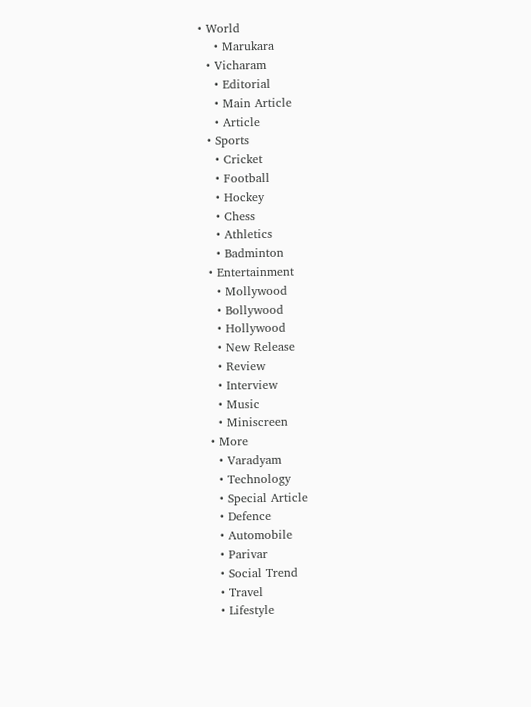• World
    • Marukara
  • Vicharam
    • Editorial
    • Main Article
    • Article
  • Sports
    • Cricket
    • Football
    • Hockey
    • Chess
    • Athletics
    • Badminton
  • Entertainment
    • Mollywood
    • Bollywood
    • Hollywood
    • New Release
    • Review
    • Interview
    • Music
    • Miniscreen
  • More
    • Varadyam
    • Technology
    • Special Article
    • Defence
    • Automobile
    • Parivar
    • Social Trend
    • Travel
    • Lifestyle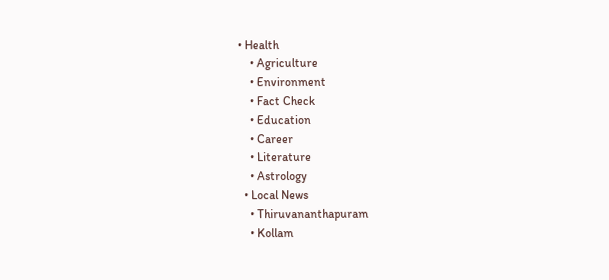• Health
    • Agriculture
    • Environment
    • Fact Check
    • Education
    • Career
    • Literature
    • Astrology
  • Local News
    • Thiruvananthapuram
    • Kollam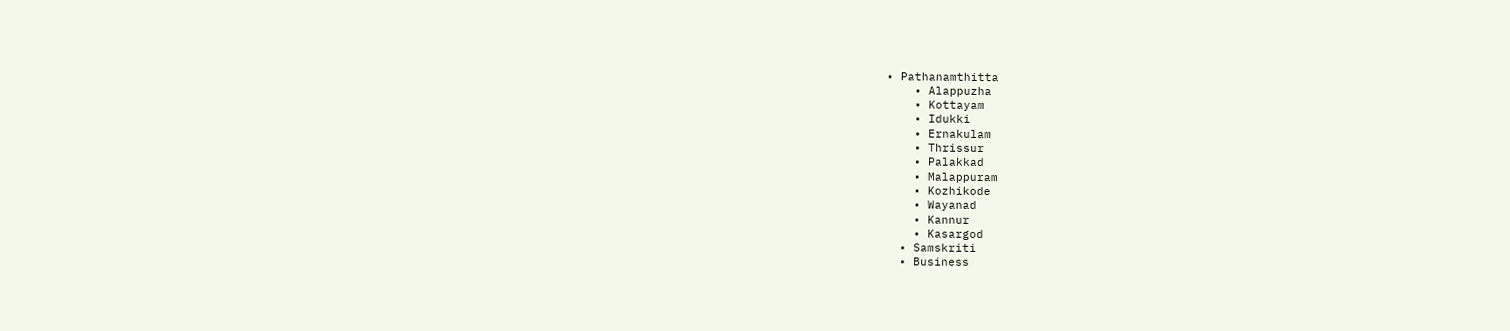• Pathanamthitta
    • Alappuzha
    • Kottayam
    • Idukki
    • Ernakulam
    • Thrissur
    • Palakkad
    • Malappuram
    • Kozhikode
    • Wayanad
    • Kannur
    • Kasargod
  • Samskriti
  • Business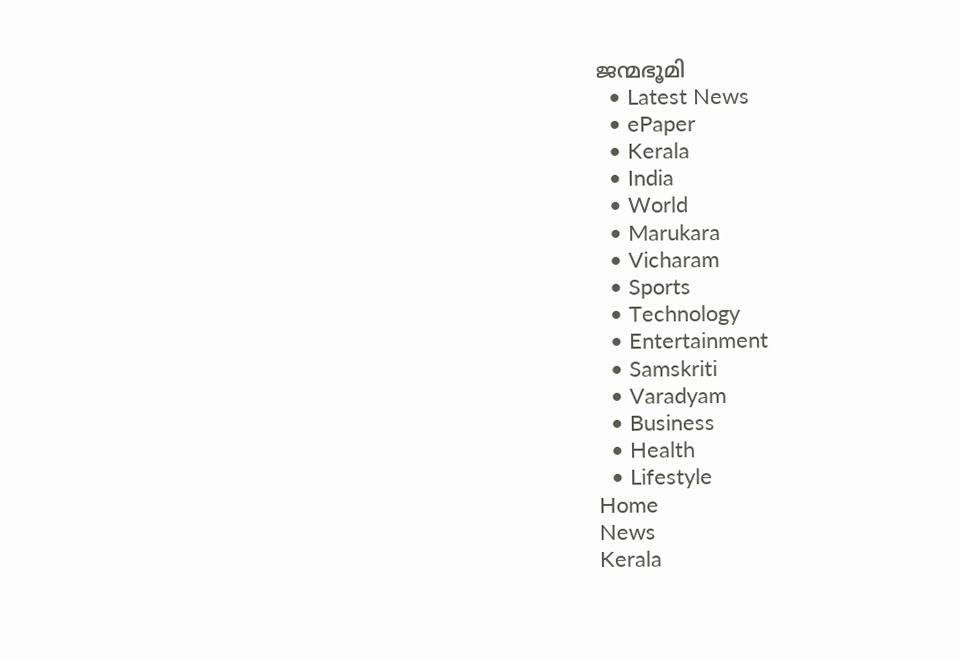ജന്മഭൂമി
  • Latest News
  • ePaper
  • Kerala
  • India
  • World
  • Marukara
  • Vicharam
  • Sports
  • Technology
  • Entertainment
  • Samskriti
  • Varadyam
  • Business
  • Health
  • Lifestyle
Home
News
Kerala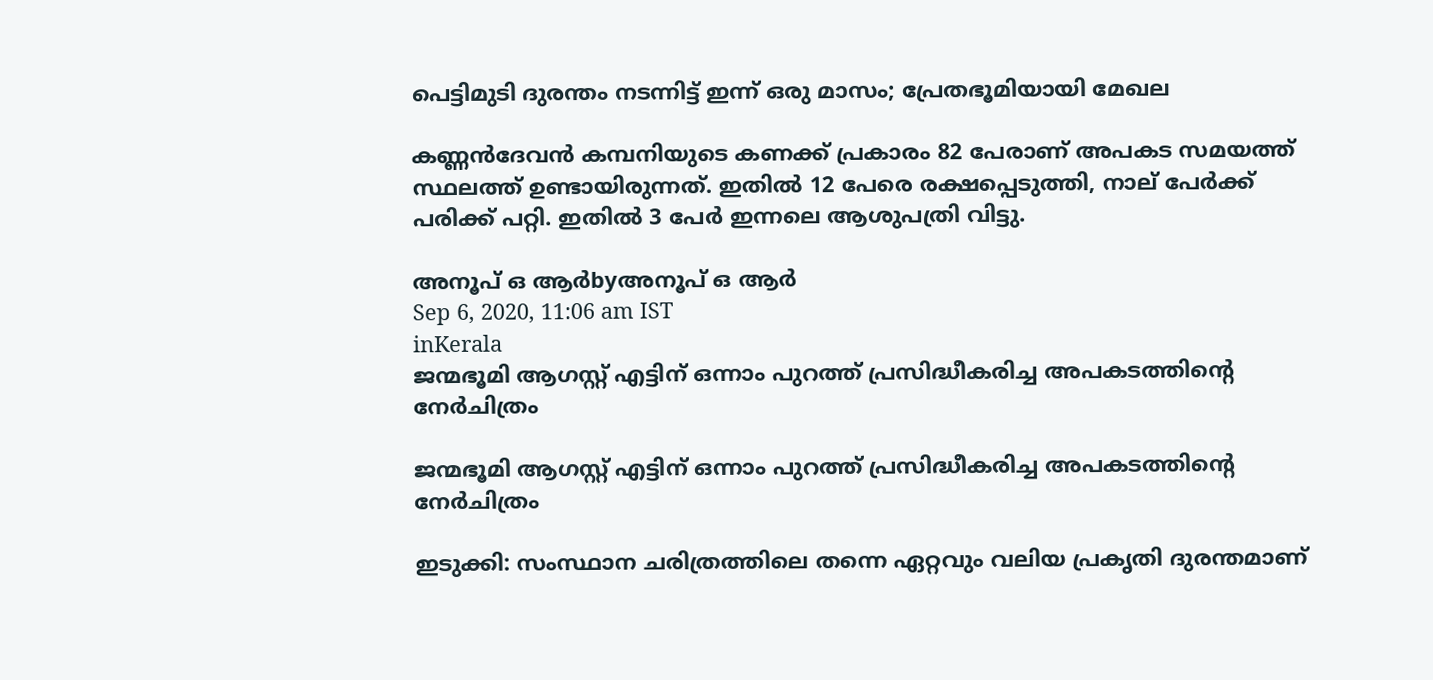പെട്ടിമുടി ദുരന്തം നടന്നിട്ട് ഇന്ന് ഒരു മാസം; പ്രേതഭൂമിയായി മേഖല

കണ്ണന്‍ദേവന്‍ കമ്പനിയുടെ കണക്ക് പ്രകാരം 82 പേരാണ് അപകട സമയത്ത് സ്ഥലത്ത് ഉണ്ടായിരുന്നത്. ഇതില്‍ 12 പേരെ രക്ഷപ്പെടുത്തി, നാല് പേര്‍ക്ക് പരിക്ക് പറ്റി. ഇതില്‍ 3 പേര്‍ ഇന്നലെ ആശുപത്രി വിട്ടു.

അനൂപ് ഒ ആര്‍byഅനൂപ് ഒ ആര്‍
Sep 6, 2020, 11:06 am IST
inKerala
ജന്മഭൂമി ആഗസ്റ്റ് എട്ടിന് ഒന്നാം പുറത്ത് പ്രസിദ്ധീകരിച്ച അപകടത്തിന്റെ നേര്‍ചിത്രം

ജന്മഭൂമി ആഗസ്റ്റ് എട്ടിന് ഒന്നാം പുറത്ത് പ്രസിദ്ധീകരിച്ച അപകടത്തിന്റെ നേര്‍ചിത്രം

ഇടുക്കി: സംസ്ഥാന ചരിത്രത്തിലെ തന്നെ ഏറ്റവും വലിയ പ്രകൃതി ദുരന്തമാണ്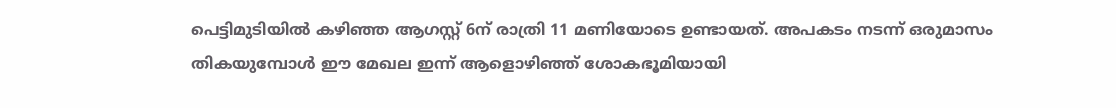പെട്ടിമുടിയില്‍ കഴിഞ്ഞ ആഗസ്റ്റ് 6ന് രാത്രി 11 മണിയോടെ ഉണ്ടായത്. അപകടം നടന്ന് ഒരുമാസം തികയുമ്പോള്‍ ഈ മേഖല ഇന്ന് ആളൊഴിഞ്ഞ് ശോകഭൂമിയായി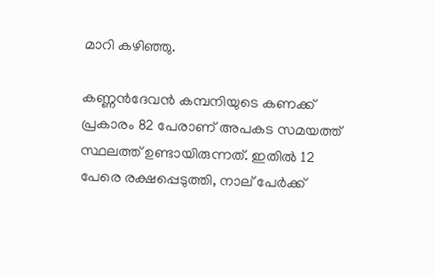മാറി കഴിഞ്ഞു.

കണ്ണന്‍ദേവന്‍ കമ്പനിയുടെ കണക്ക് പ്രകാരം 82 പേരാണ് അപകട സമയത്ത് സ്ഥലത്ത് ഉണ്ടായിരുന്നത്. ഇതില്‍ 12 പേരെ രക്ഷപ്പെടുത്തി, നാല് പേര്‍ക്ക്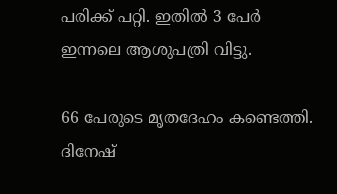പരിക്ക് പറ്റി. ഇതില്‍ 3 പേര്‍ ഇന്നലെ ആശുപത്രി വിട്ടു.

66 പേരുടെ മൃതദേഹം കണ്ടെത്തി. ദിനേഷ്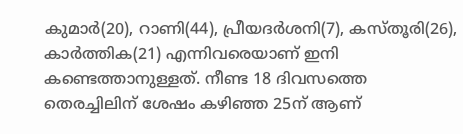കുമാര്‍(20), റാണി(44), പ്രീയദര്‍ശനി(7), കസ്തൂരി(26), കാര്‍ത്തിക(21) എന്നിവരെയാണ് ഇനി കണ്ടെത്താനുള്ളത്. നീണ്ട 18 ദിവസത്തെ തെരച്ചിലിന് ശേഷം കഴിഞ്ഞ 25ന് ആണ്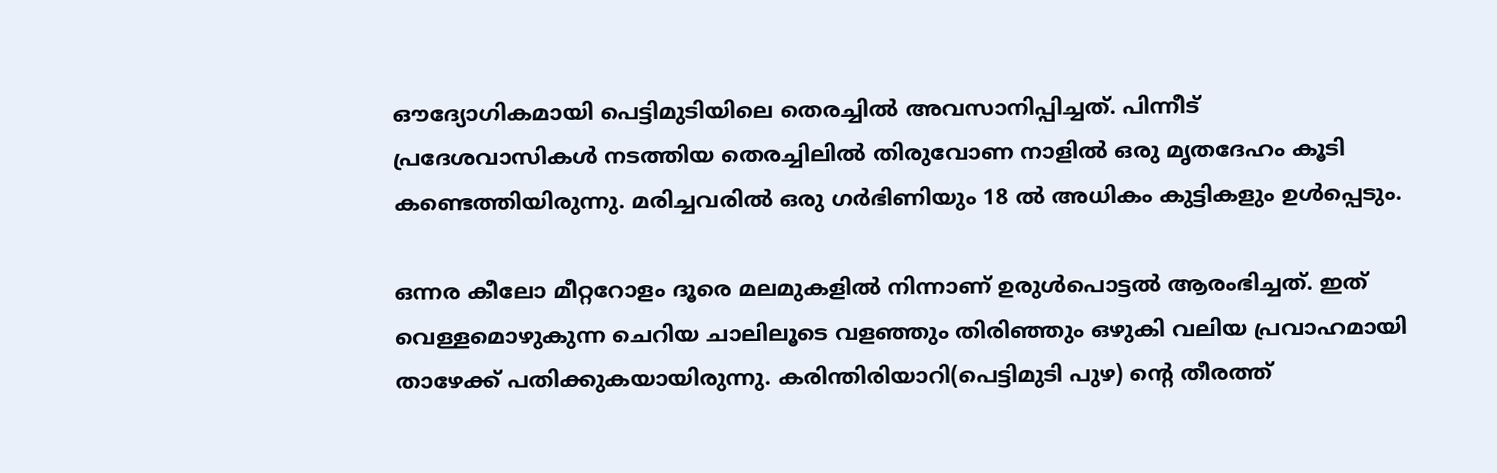ഔദ്യോഗികമായി പെട്ടിമുടിയിലെ തെരച്ചില്‍ അവസാനിപ്പിച്ചത്. പിന്നീട് പ്രദേശവാസികള്‍ നടത്തിയ തെരച്ചിലില്‍ തിരുവോണ നാളില്‍ ഒരു മൃതദേഹം കൂടി കണ്ടെത്തിയിരുന്നു. മരിച്ചവരില്‍ ഒരു ഗര്‍ഭിണിയും 18 ല്‍ അധികം കുട്ടികളും ഉള്‍പ്പെടും.

ഒന്നര കീലോ മീറ്ററോളം ദൂരെ മലമുകളില്‍ നിന്നാണ് ഉരുള്‍പൊട്ടല്‍ ആരംഭിച്ചത്. ഇത് വെള്ളമൊഴുകുന്ന ചെറിയ ചാലിലൂടെ വളഞ്ഞും തിരിഞ്ഞും ഒഴുകി വലിയ പ്രവാഹമായി താഴേക്ക് പതിക്കുകയായിരുന്നു. കരിന്തിരിയാറി(പെട്ടിമുടി പുഴ) ന്റെ തീരത്ത്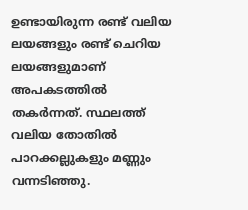ഉണ്ടായിരുന്ന രണ്ട് വലിയ ലയങ്ങളും രണ്ട് ചെറിയ ലയങ്ങളുമാണ് അപകടത്തില്‍ തകര്‍ന്നത്. സ്ഥലത്ത് വലിയ തോതില്‍ പാറക്കല്ലുകളും മണ്ണും വന്നടിഞ്ഞു.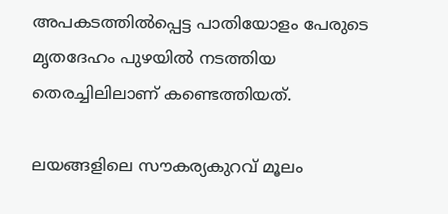അപകടത്തില്‍പ്പെട്ട പാതിയോളം പേരുടെ മൃതദേഹം പുഴയില്‍ നടത്തിയ തെരച്ചിലിലാണ് കണ്ടെത്തിയത്.

ലയങ്ങളിലെ സൗകര്യകുറവ് മൂലം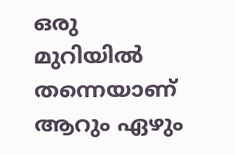ഒരു മുറിയില്‍ തന്നെയാണ് ആറും ഏഴും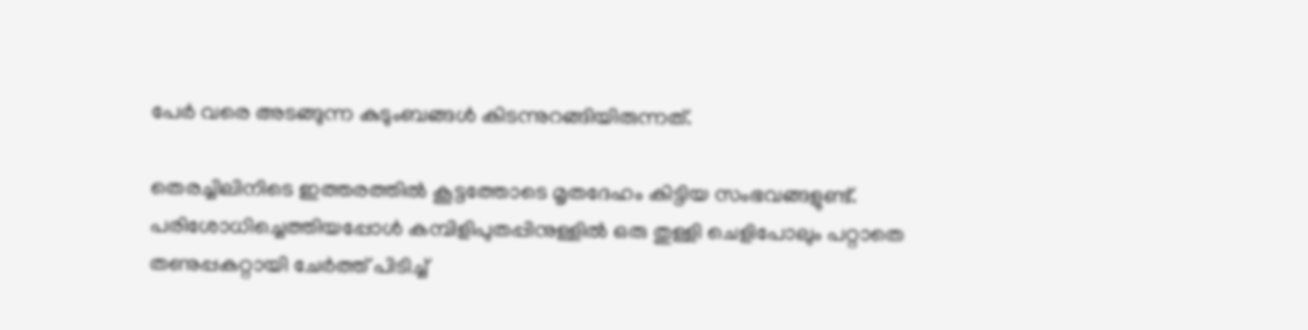പേര്‍ വരെ അടങ്ങുന്ന കുടുംബങ്ങള്‍ കിടന്നുറങ്ങിയിരുന്നത്.

തെരച്ചിലിനിടെ ഇത്തരത്തില്‍ കൂട്ടത്തോടെ മൃതദേഹം കിട്ടിയ സംഭവങ്ങളുണ്ട്. പരിശോധിച്ചെത്തിയപ്പോള്‍ കമ്പിളിപുതപ്പിനുള്ളില്‍ ഒരു തുള്ളി ചെളിപോലും പറ്റാതെ തണുപ്പകറ്റായി ചേര്‍ത്ത് പിടിച്ച്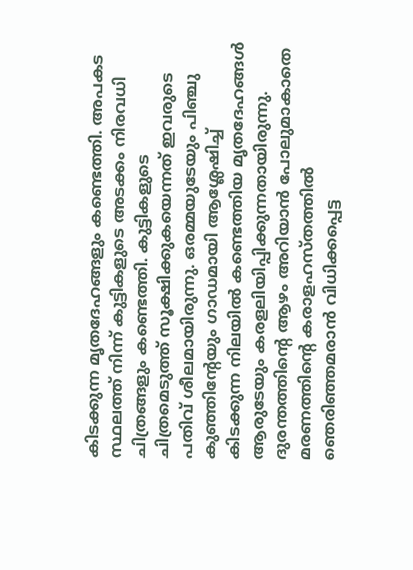കിടക്കുന്ന മൃതദേഹങ്ങളും കണ്ടെത്തി. അപകട സ്ഥലത്ത് നിന്ന് കുട്ടികളുടെ അടക്കം നിരവധി ചിത്രങ്ങളും കണ്ടെത്തി. കുട്ടികളുടെ ചിത്രമെടുത്ത് സൂക്ഷിക്കുകയെന്നത് ഇവരുടെ പതിവ് ശീലമായിരുന്നു. ഒരമ്മയുടേയും പിഞ്ചു കുഞ്ഞിന്റേയും ഗാഡമായി ആശ്ലേഷിച്ച് കിടക്കുന്ന നിലയില്‍ കണ്ടെത്തിയ മൃതദേഹങ്ങള്‍ ആരുടേയും കരളലിയിപ്പിക്കുന്നതായിരുന്നു. ദുരന്തത്തിന്റെ ആഴം അറിയാന്‍ പോലുമാകാതെ മരണത്തിന്റെ കരാളഹസ്തത്തില്‍ ഞെരിഞ്ഞമരാന്‍ വിധിക്കപ്പെട്ട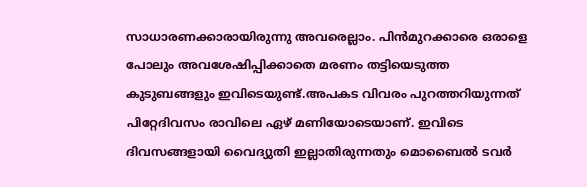സാധാരണക്കാരായിരുന്നു അവരെല്ലാം. പിന്‍മുറക്കാരെ ഒരാളെ പോലും അവശേഷിപ്പിക്കാതെ മരണം തട്ടിയെടുത്ത കുടുബങ്ങളും ഇവിടെയുണ്ട്.അപകട വിവരം പുറത്തറിയുന്നത് പിറ്റേദിവസം രാവിലെ ഏഴ് മണിയോടെയാണ്. ഇവിടെ ദിവസങ്ങളായി വൈദ്യുതി ഇല്ലാതിരുന്നതും മൊബൈല്‍ ടവര്‍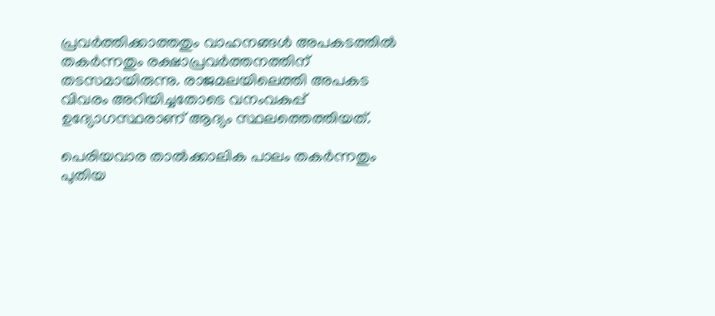പ്രവര്‍ത്തിക്കാത്തതും വാഹനങ്ങള്‍ അപകടത്തില്‍ തകര്‍ന്നതും രക്ഷാപ്രവര്‍ത്തനത്തിന് തടസമായിരുന്നു. രാജമലയിലെത്തി അപകട വിവരം അറിയിച്ചതോടെ വനംവകുപ്പ് ഉദ്യോഗസ്ഥരാണ് ആദ്യം സ്ഥലത്തെത്തിയത്.

പെരിയവാര താല്‍ക്കാലിക പാലം തകര്‍ന്നതും പുതിയ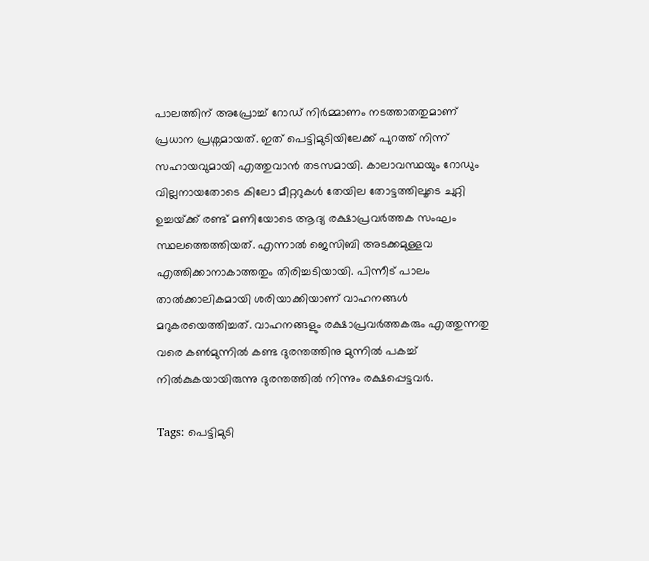പാലത്തിന് അപ്രോച്ച് റോഡ് നിര്‍മ്മാണം നടത്താതതുമാണ് പ്രധാന പ്രശ്നമായത്. ഇത് പെട്ടിമുടിയിലേക്ക് പുറത്ത് നിന്ന് സഹായവുമായി എത്തുവാന്‍ തടസമായി. കാലാവസ്ഥയും റോഡും വില്ലനായതോടെ കിലോ മീറ്ററുകള്‍ തേയില തോട്ടത്തിലൂടെ ചുറ്റി ഉച്ചയ്‌ക്ക് രണ്ട് മണിയോടെ ആദ്യ രക്ഷാപ്രവര്‍ത്തക സംഘം സ്ഥലത്തെത്തിയത്. എന്നാല്‍ ജെസിബി അടക്കമുള്ളവ എത്തിക്കാനാകാത്തതും തിരിച്ചടിയായി. പിന്നീട് പാലം താല്‍ക്കാലികമായി ശരിയാക്കിയാണ് വാഹനങ്ങള്‍ മറുകരയെത്തിച്ചത്. വാഹനങ്ങളും രക്ഷാപ്രവര്‍ത്തകരും എത്തുന്നതു വരെ കണ്‍മുന്നില്‍ കണ്ട ദുരന്തത്തിനു മുന്നില്‍ പകച്ച് നില്‍കുകയായിരുന്നു ദുരന്തത്തില്‍ നിന്നും രക്ഷപ്പെട്ടവര്‍.

Tags: പെട്ടിമുടി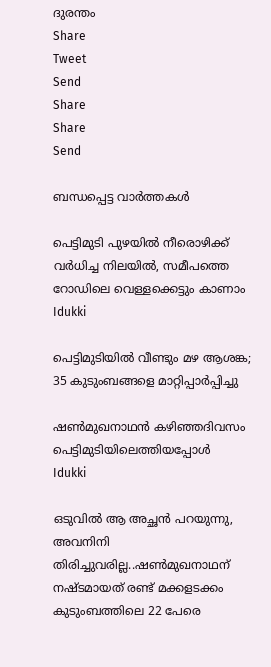ദുരന്തം
Share
Tweet
Send
Share
Share
Send

ബന്ധപ്പെട്ട വാര്‍ത്തകള്‍

പെട്ടിമുടി പുഴയില്‍ നീരൊഴിക്ക് വര്‍ധിച്ച നിലയില്‍, സമീപത്തെ റോഡിലെ വെള്ളക്കെട്ടും കാണാം
Idukki

പെട്ടിമുടിയില്‍ വീണ്ടും മഴ ആശങ്ക; 35 കുടുംബങ്ങളെ മാറ്റിപ്പാര്‍പ്പിച്ചു

ഷണ്‍മുഖനാഥന്‍ കഴിഞ്ഞദിവസം പെട്ടിമുടിയിലെത്തിയപ്പോള്‍
Idukki

ഒടുവില്‍ ആ അച്ഛന്‍ പറയുന്നു, അവനിനി തിരിച്ചുവരില്ല..ഷണ്‍മുഖനാഥന് നഷ്ടമായത് രണ്ട് മക്കളടക്കം കുടുംബത്തിലെ 22 പേരെ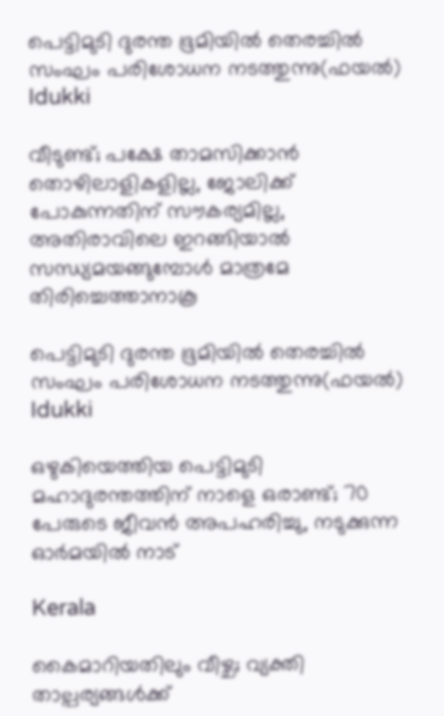പെട്ടിമുടി ദുരന്ത ഭൂമിയില്‍ തെരച്ചില്‍ സംഘം പരിശോധന നടത്തുന്നു(ഫയല്‍)
Idukki

വീടുണ്ട്; പക്ഷേ താമസിക്കാന്‍ തൊഴിലാളികളില്ല, ജോലിക്ക് പോകുന്നതിന് സൗകര്യമില്ല, അതിരാവിലെ ഇറങ്ങിയാല്‍ സന്ധ്യമയങ്ങുമ്പോള്‍ മാത്രമേ തിരിച്ചെത്താനാകൂ

പെട്ടിമുടി ദുരന്ത ഭൂമിയില്‍ തെരച്ചില്‍ സംഘം പരിശോധന നടത്തുന്നു(ഫയല്‍)
Idukki

ഒഴുകിയെത്തിയ പെട്ടിമുടി മഹാദുരന്തത്തിന് നാളെ ഒരാണ്ട്; 70 പേരുടെ ജീവന്‍ അപഹരിച്ചു, നടുക്കുന്ന ഓര്‍മയില്‍ നാട്

Kerala

കൈമാറിയതിലും വീഴ്ച; വ്യക്തി താല്പര്യങ്ങള്‍ക്ക്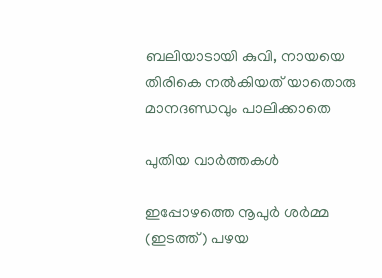ബലിയാടായി കുവി, നായയെ തിരികെ നല്‍കിയത് യാതൊരു മാനദണ്ഡവും പാലിക്കാതെ

പുതിയ വാര്‍ത്തകള്‍

ഇപ്പോഴത്തെ നൂപുര്‍ ശര്‍മ്മ (ഇടത്ത്) പഴയ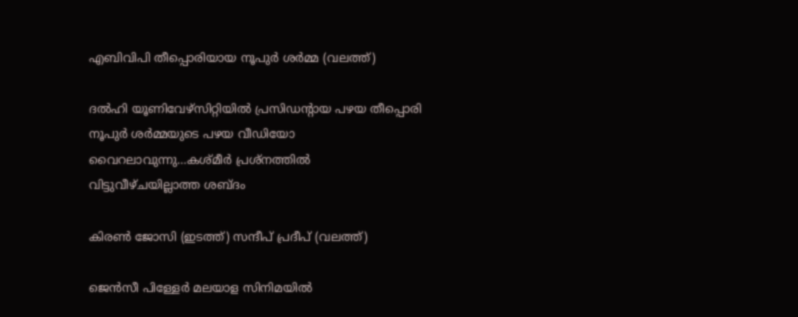എബിവിപി തീപ്പൊരിയായ നൂപുര്‍ ശര്‍മ്മ (വലത്ത്)

ദല്‍ഹി യൂണിവേഴ്സിറ്റിയില്‍ പ്രസിഡന്‍റായ പഴയ തീപ്പൊരി നൂപുര്‍ ശര്‍മ്മയുടെ പഴയ വീഡിയോ വൈറലാവുന്നു…കശ്മീര്‍ പ്രശ്നത്തില്‍ വിട്ടുവീഴ്ചയില്ലാത്ത ശബ്ദം

കിരണ്‍ ജോസി (ഇടത്ത്) സന്ദീപ് പ്രദീപ് (വലത്ത്)

ജെന്‍സീ പിള്ളേര്‍ മലയാള സിനിമയില്‍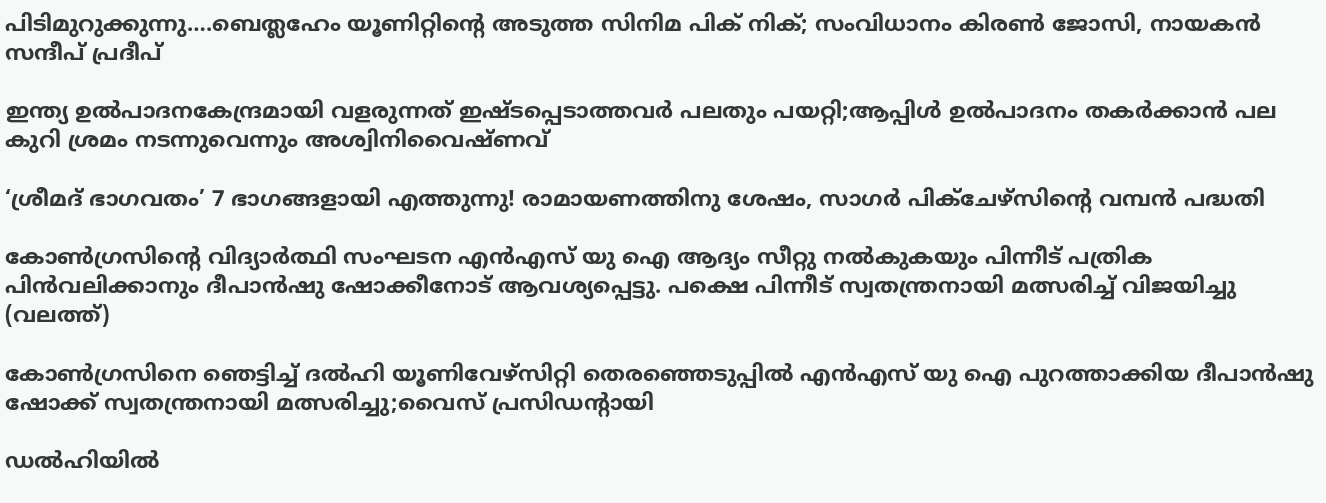പിടിമുറുക്കുന്നു….ബെത്ലഹേം യൂണിറ്റിന്റെ അടുത്ത സിനിമ പിക് നിക്; സംവിധാനം കിരണ്‍ ജോസി, നായകന്‍ സന്ദീപ് പ്രദീപ്

ഇന്ത്യ ഉല്‍പാദനകേന്ദ്രമായി വളരുന്നത് ഇഷ്ടപ്പെടാത്തവര്‍ പലതും പയറ്റി;ആപ്പിള്‍ ഉല്‍പാദനം തകര്‍ക്കാന്‍ പല കുറി ശ്രമം നടന്നുവെന്നും അശ്വിനിവൈഷ്ണവ്

‘ശ്രീമദ് ഭാഗവതം’ 7 ഭാഗങ്ങളായി എത്തുന്നു! രാമായണത്തിനു ശേഷം, സാഗർ പിക്ചേഴ്സിന്റെ വമ്പൻ പദ്ധതി

കോണ്‍ഗ്രസിന്‍റെ വിദ്യാര്‍ത്ഥി സംഘടന എന്‍എസ് യു ഐ ആദ്യം സീറ്റു നല്‍കുകയും പിന്നീട് പത്രിക പിന്‍വലിക്കാനും ദീപാന്‍ഷു ഷോക്കീനോട് ആവശ്യപ്പെട്ടു. പക്ഷെ പിന്നീട് സ്വതന്ത്രനായി മത്സരിച്ച് വിജയിച്ചു (വലത്ത്)

കോണ്‍ഗ്രസിനെ ഞെട്ടിച്ച് ദല്‍ഹി യൂണിവേഴ്സിറ്റി തെരഞ്ഞെടുപ്പില്‍ എന്‍എസ് യു ഐ പുറത്താക്കിയ ദീപാൻഷു ഷോക്ക് സ്വതന്ത്രനായി മത്സരിച്ചു;വൈസ് പ്രസിഡന്‍റായി

ഡൽഹിയിൽ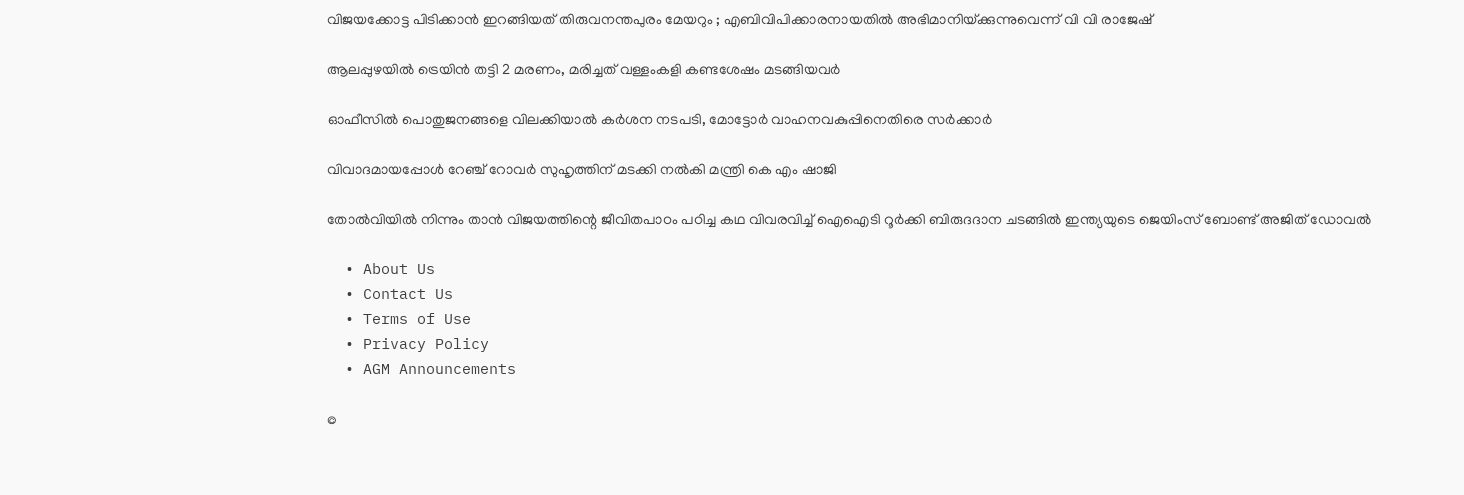വിജയക്കോട്ട പിടിക്കാൻ ഇറങ്ങിയത് തിരുവനന്തപുരം മേയറും ; എബിവിപിക്കാരനായതിൽ അഭിമാനിയ്‌ക്കുന്നുവെന്ന് വി വി രാജേഷ്

ആലപ്പുഴയില്‍ ട്രെയിന്‍ തട്ടി 2 മരണം, മരിച്ചത് വള്ളംകളി കണ്ടശേഷം മടങ്ങിയവര്‍

ഓഫീസില്‍ പൊതുജനങ്ങളെ വിലക്കിയാല്‍ കര്‍ശന നടപടി, മോട്ടോര്‍ വാഹനവകുപ്പിനെതിരെ സര്‍ക്കാര്‍

വിവാദമായപ്പോള്‍ റേഞ്ച് റോവര്‍ സുഹൃത്തിന് മടക്കി നല്‍കി മന്ത്രി കെ എം ഷാജി

തോല്‍വിയില്‍ നിന്നും താന്‍ വിജയത്തിന്റെ ജീവിതപാഠം പഠിച്ച കഥ വിവരവിച്ച് ഐഐടി റൂർക്കി ബിരുദദാന ചടങ്ങിൽ ഇന്ത്യയുടെ ജെയിംസ് ബോണ്ട് അജിത് ഡോവല്‍

  • About Us
  • Contact Us
  • Terms of Use
  • Privacy Policy
  • AGM Announcements

©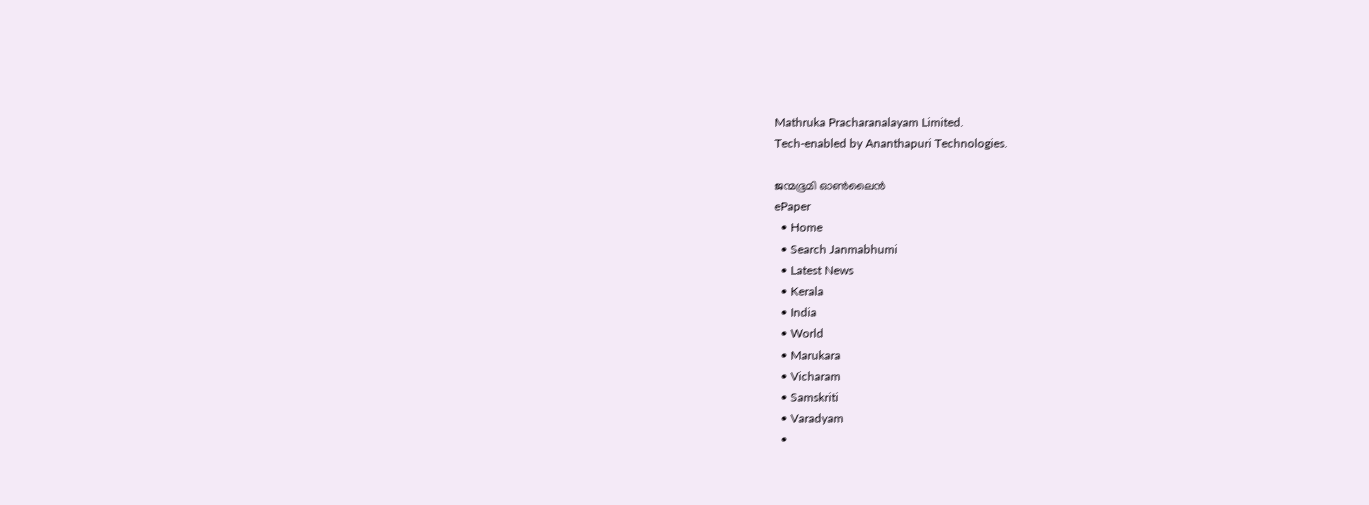Mathruka Pracharanalayam Limited.
Tech-enabled by Ananthapuri Technologies.

ജന്മഭൂമി ഓണ്‍ലൈന്‍
ePaper
  • Home
  • Search Janmabhumi
  • Latest News
  • Kerala
  • India
  • World
  • Marukara
  • Vicharam
  • Samskriti
  • Varadyam
  •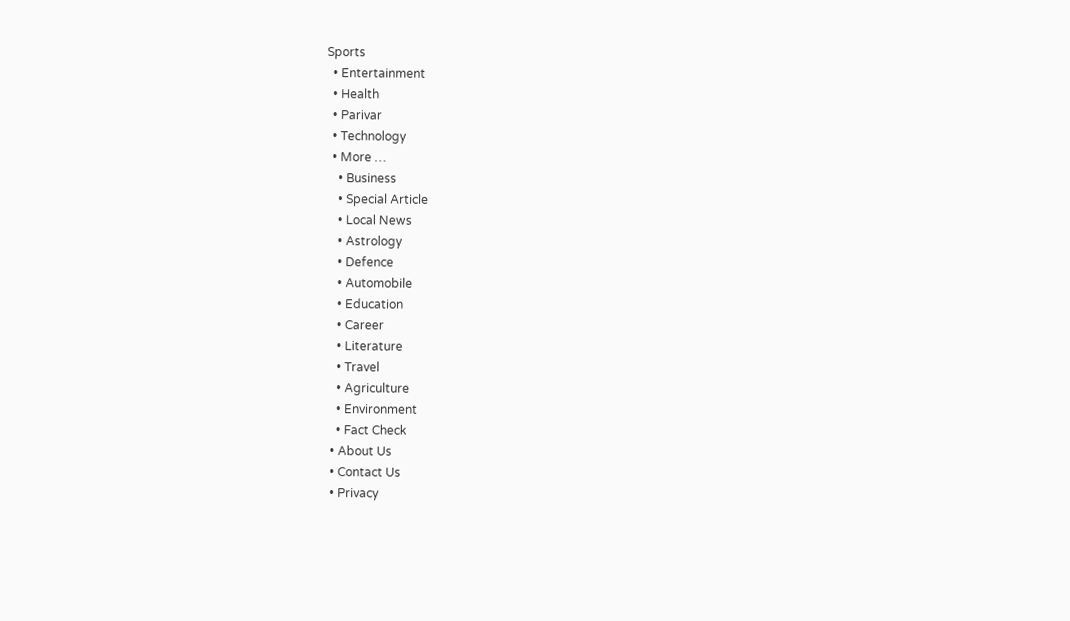Sports
  • Entertainment
  • Health
  • Parivar
  • Technology
  • More …
    • Business
    • Special Article
    • Local News
    • Astrology
    • Defence
    • Automobile
    • Education
    • Career
    • Literature
    • Travel
    • Agriculture
    • Environment
    • Fact Check
  • About Us
  • Contact Us
  • Privacy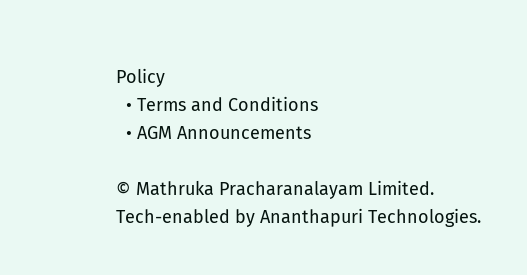Policy
  • Terms and Conditions
  • AGM Announcements

© Mathruka Pracharanalayam Limited.
Tech-enabled by Ananthapuri Technologies.